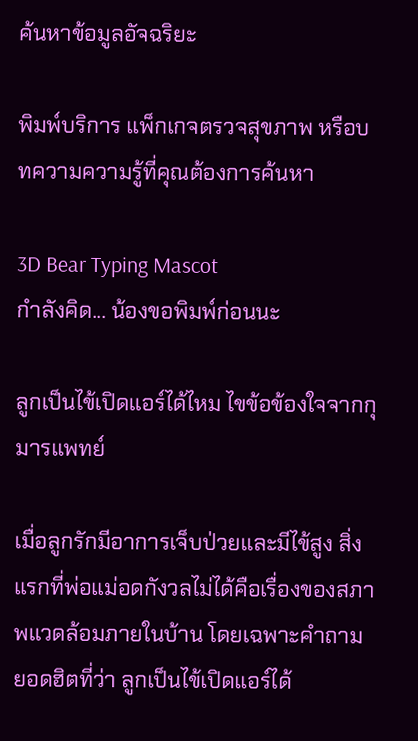ค้นหาข้อมูลอัจฉริยะ

พิมพ์บริการ แพ็กเกจตรวจสุขภาพ หรือบทความความรู้ที่คุณต้องการค้นหา

3D Bear Typing Mascot
กำลังคิด... น้องขอพิมพ์ก่อนนะ

ลูกเป็นไข้เปิดแอร์ได้ไหม ไขข้อข้องใจจากกุมารแพทย์

เมื่อลูกรักมีอาการเจ็บป่วยและมีไข้สูง สิ่งแรกที่พ่อแม่อดกังวลไม่ได้คือเรื่องของสภาพแวดล้อมภายในบ้าน โดยเฉพาะคำถามยอดฮิตที่ว่า ลูกเป็นไข้เปิดแอร์ได้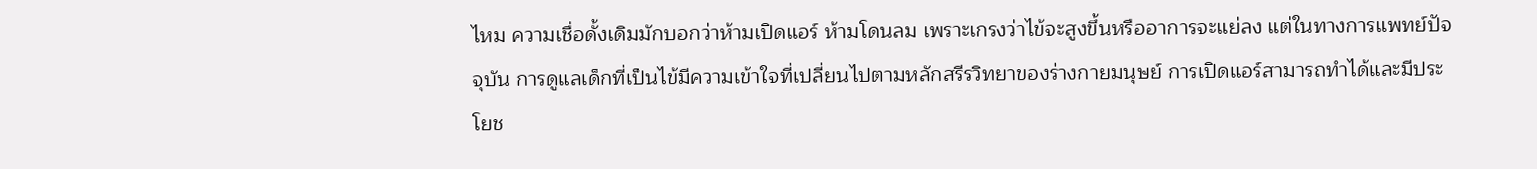ไหม ความเชื่อดั้งเดิมมักบอกว่าห้ามเปิดแอร์ ห้ามโดนลม เพราะเกรงว่าไข้จะสูงขึ้นหรืออาการจะแย่ลง แต่ในทางการแพทย์ปัจจุบัน การดูแลเด็กที่เป็นไข้มีความเข้าใจที่เปลี่ยนไปตามหลักสรีรวิทยาของร่างกายมนุษย์ การเปิดแอร์สามารถทำได้และมีประโยช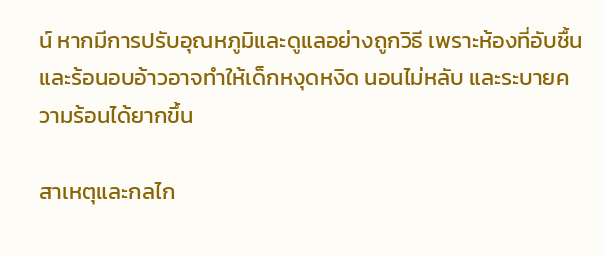น์ หากมีการปรับอุณหภูมิและดูแลอย่างถูกวิธี เพราะห้องที่อับชื้นและร้อนอบอ้าวอาจทำให้เด็กหงุดหงิด นอนไม่หลับ และระบายความร้อนได้ยากขึ้น

สาเหตุและกลไก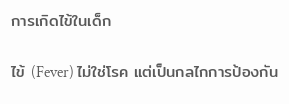การเกิดไข้ในเด็ก

ไข้ (Fever) ไม่ใช่โรค แต่เป็นกลไกการป้องกัน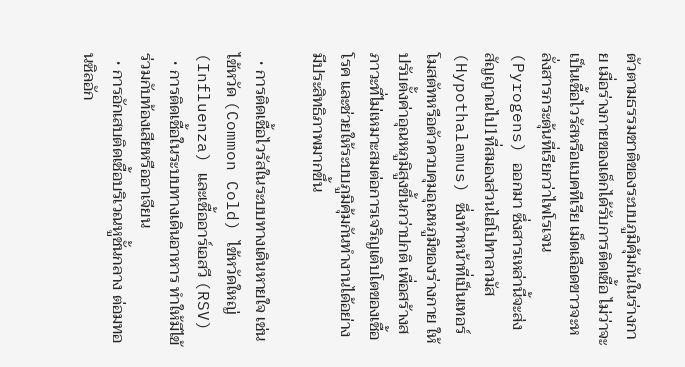ตัวตามธรรมชาติของระบบภูมิคุ้มกันในร่างกาย เมื่อร่างกายของเด็กได้รับการติดเชื้อ ไม่ว่าจะเป็นเชื้อไวรัสหรือแบคทีเรีย เม็ดเลือดขาวจะหลั่งสารกระตุ้นที่เรียกว่าไพโรเจน (Pyrogens) ออกมา ซึ่งสารเหล่านี้จะส่งสัญญาณไป1ที่สมองส่วนไฮโปทาลามัส (Hypothalamus) ซึ่งทำหน้าที่เป็นเทอร์โมสตัทหรือตัวควบคุมอุณหภูมิของร่างกาย ให้ปรับตั้งค่าอุณหภูมิสูงขึ้นกว่าปกติ เพื่อสร้างสภาวะที่ไม่เหมาะสมต่อการเจริญเติบโตของเชื้อโรค และช่วยให้ระบบภูมิคุ้มกันทำงานได้อย่างมีประสิทธิภาพมากขึ้น

  • การติดเชื้อไวรัสในระบบทางเดินหายใจ เช่น ไข้หวัด (Common Cold) ไข้หวัดใหญ่ (Influenza) และเชื้ออาร์เอสวี (RSV)
  • การติดเชื้อในระบบทางเดินอาหาร ทำให้มีไข้ร่วมกับท้องเสียหรืออาเจียน
  • การอักเสบติดเชื้อบริเวณหูชั้นกลาง ต่อมทอนซิลอัก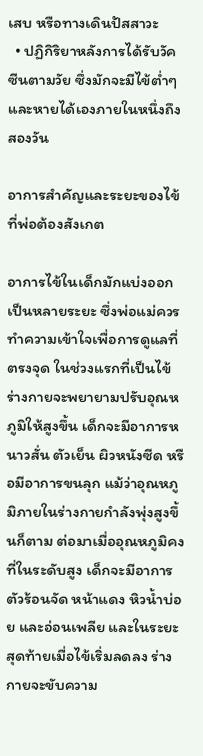เสบ หรือทางเดินปัสสาวะ
  • ปฏิกิริยาหลังการได้รับวัคซีนตามวัย ซึ่งมักจะมีไข้ต่ำๆ และหายได้เองภายในหนึ่งถึงสองวัน

อาการสำคัญและระยะของไข้ที่พ่อต้องสังเกต

อาการไข้ในเด็กมักแบ่งออกเป็นหลายระยะ ซึ่งพ่อแม่ควรทำความเข้าใจเพื่อการดูแลที่ตรงจุด ในช่วงแรกที่เป็นไข้ ร่างกายจะพยายามปรับอุณหภูมิให้สูงขึ้น เด็กจะมีอาการหนาวสั่น ตัวเย็น ผิวหนังซีด หรือมีอาการขนลุก แม้ว่าอุณหภูมิภายในร่างกายกำลังพุ่งสูงขึ้นก็ตาม ต่อมาเมื่ออุณหภูมิคงที่ในระดับสูง เด็กจะมีอาการตัวร้อนจัด หน้าแดง หิวน้ำบ่อย และอ่อนเพลีย และในระยะสุดท้ายเมื่อไข้เริ่มลดลง ร่างกายจะขับความ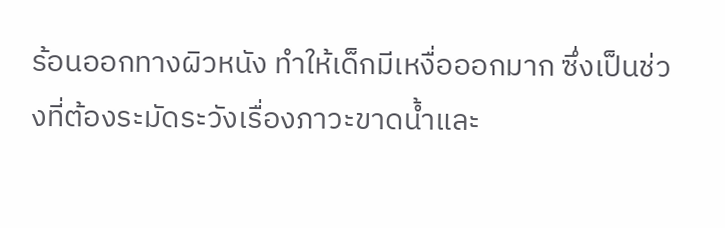ร้อนออกทางผิวหนัง ทำให้เด็กมีเหงื่อออกมาก ซึ่งเป็นช่วงที่ต้องระมัดระวังเรื่องภาวะขาดน้ำและ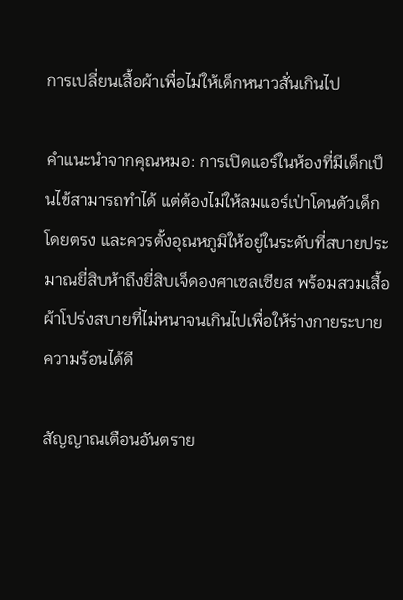การเปลี่ยนเสื้อผ้าเพื่อไม่ให้เด็กหนาวสั่นเกินไป

คำแนะนำจากคุณหมอ: การเปิดแอร์ในห้องที่มีเด็กเป็นไข้สามารถทำได้ แต่ต้องไม่ให้ลมแอร์เป่าโดนตัวเด็กโดยตรง และควรตั้งอุณหภูมิให้อยู่ในระดับที่สบายประมาณยี่สิบห้าถึงยี่สิบเจ็ดองศาเซลเซียส พร้อมสวมเสื้อผ้าโปร่งสบายที่ไม่หนาจนเกินไปเพื่อให้ร่างกายระบายความร้อนได้ดี

สัญญาณเตือนอันตราย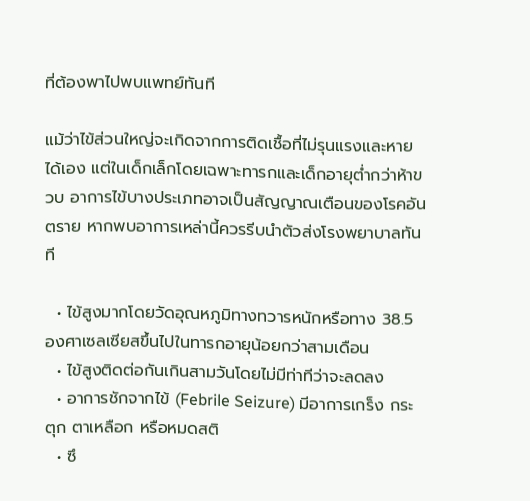ที่ต้องพาไปพบแพทย์ทันที

แม้ว่าไข้ส่วนใหญ่จะเกิดจากการติดเชื้อที่ไม่รุนแรงและหายได้เอง แต่ในเด็กเล็กโดยเฉพาะทารกและเด็กอายุต่ำกว่าห้าขวบ อาการไข้บางประเภทอาจเป็นสัญญาณเตือนของโรคอันตราย หากพบอาการเหล่านี้ควรรีบนำตัวส่งโรงพยาบาลทันที

  • ไข้สูงมากโดยวัดอุณหภูมิทางทวารหนักหรือทาง 38.5 องศาเซลเซียสขึ้นไปในทารกอายุน้อยกว่าสามเดือน
  • ไข้สูงติดต่อกันเกินสามวันโดยไม่มีท่าทีว่าจะลดลง
  • อาการชักจากไข้ (Febrile Seizure) มีอาการเกร็ง กระตุก ตาเหลือก หรือหมดสติ
  • ซึ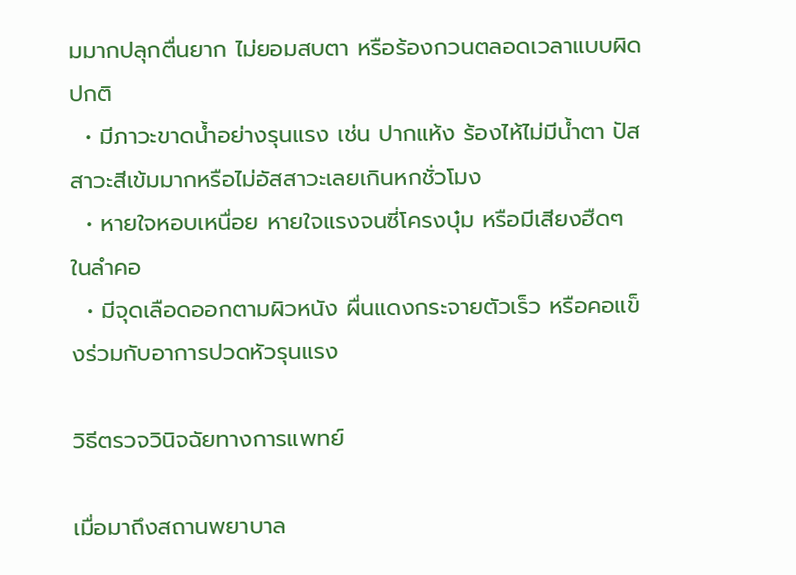มมากปลุกตื่นยาก ไม่ยอมสบตา หรือร้องกวนตลอดเวลาแบบผิดปกติ
  • มีภาวะขาดน้ำอย่างรุนแรง เช่น ปากแห้ง ร้องไห้ไม่มีน้ำตา ปัสสาวะสีเข้มมากหรือไม่อัสสาวะเลยเกินหกชั่วโมง
  • หายใจหอบเหนื่อย หายใจแรงจนซี่โครงบุ๋ม หรือมีเสียงฮืดๆ ในลำคอ
  • มีจุดเลือดออกตามผิวหนัง ผื่นแดงกระจายตัวเร็ว หรือคอแข็งร่วมกับอาการปวดหัวรุนแรง

วิธีตรวจวินิจฉัยทางการแพทย์

เมื่อมาถึงสถานพยาบาล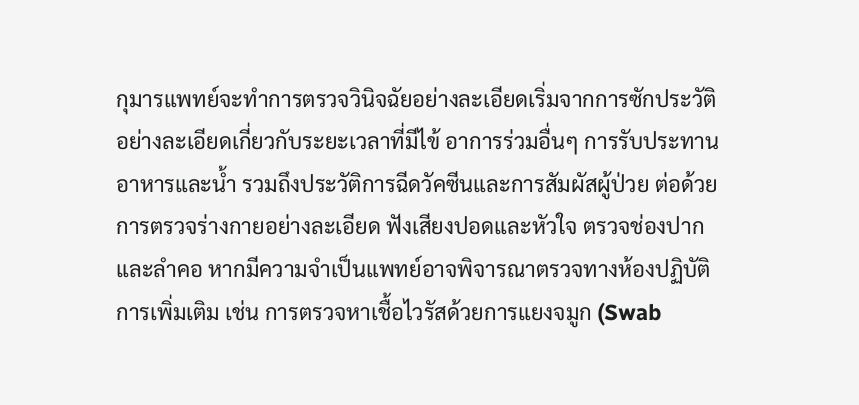กุมารแพทย์จะทำการตรวจวินิจฉัยอย่างละเอียดเริ่มจากการซักประวัติอย่างละเอียดเกี่ยวกับระยะเวลาที่มีไข้ อาการร่วมอื่นๆ การรับประทานอาหารและน้ำ รวมถึงประวัติการฉีดวัคซีนและการสัมผัสผู้ป่วย ต่อด้วยการตรวจร่างกายอย่างละเอียด ฟังเสียงปอดและหัวใจ ตรวจช่องปากและลำคอ หากมีความจำเป็นแพทย์อาจพิจารณาตรวจทางห้องปฏิบัติการเพิ่มเติม เช่น การตรวจหาเชื้อไวรัสด้วยการแยงจมูก (Swab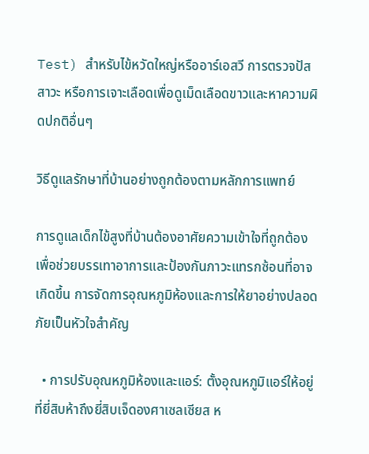Test) สำหรับไข้หวัดใหญ่หรืออาร์เอสวี การตรวจปัสสาวะ หรือการเจาะเลือดเพื่อดูเม็ดเลือดขาวและหาความผิดปกติอื่นๆ

วิธีดูแลรักษาที่บ้านอย่างถูกต้องตามหลักการแพทย์

การดูแลเด็กไข้สูงที่บ้านต้องอาศัยความเข้าใจที่ถูกต้อง เพื่อช่วยบรรเทาอาการและป้องกันภาวะแทรกซ้อนที่อาจเกิดขึ้น การจัดการอุณหภูมิห้องและการให้ยาอย่างปลอดภัยเป็นหัวใจสำคัญ

  • การปรับอุณหภูมิห้องและแอร์: ตั้งอุณหภูมิแอร์ให้อยู่ที่ยี่สิบห้าถึงยี่สิบเจ็ดองศาเซลเซียส ห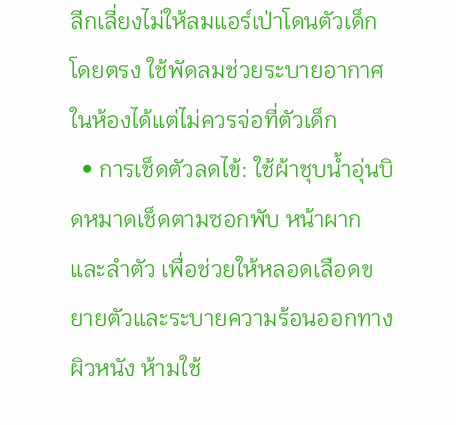ลีกเลี่ยงไม่ให้ลมแอร์เป่าโดนตัวเด็กโดยตรง ใช้พัดลมช่วยระบายอากาศในห้องได้แต่ไม่ควรจ่อที่ตัวเด็ก
  • การเช็ดตัวลดไข้: ใช้ผ้าชุบน้ำอุ่นบิดหมาดเช็ดตามซอกพับ หน้าผาก และลำตัว เพื่อช่วยให้หลอดเลือดขยายตัวและระบายความร้อนออกทางผิวหนัง ห้ามใช้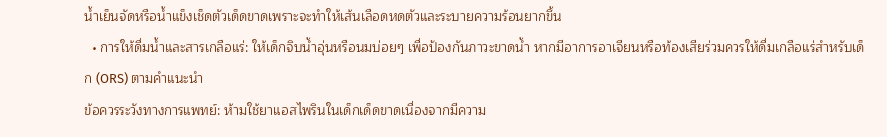น้ำเย็นจัดหรือน้ำแข็งเช็ดตัวเด็ดขาดเพราะจะทำให้เส้นเลือดหดตัวและระบายความร้อนยากขึ้น
  • การให้ดื่มน้ำและสารเกลือแร่: ให้เด็กจิบน้ำอุ่นหรือนมบ่อยๆ เพื่อป้องกันภาวะขาดน้ำ หากมีอาการอาเจียนหรือท้องเสียร่วมควรให้ดื่มเกลือแร่สำหรับเด็ก (ORS) ตามคำแนะนำ
ข้อควรระวังทางการแพทย์: ห้ามใช้ยาแอสไพรินในเด็กเด็ดขาดเนื่องจากมีความ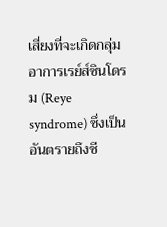เสี่ยงที่จะเกิดกลุ่มอาการเรย์ส์ซินโดรม (Reye syndrome) ซึ่งเป็นอันตรายถึงชี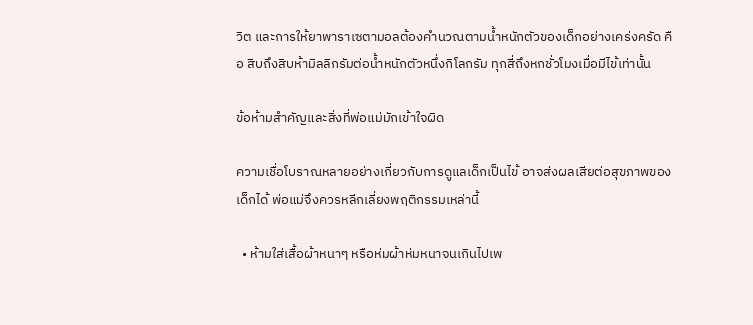วิต และการให้ยาพาราเซตามอลต้องคำนวณตามน้ำหนักตัวของเด็กอย่างเคร่งครัด คือ สิบถึงสิบห้ามิลลิกรัมต่อน้ำหนักตัวหนึ่งกิโลกรัม ทุกสี่ถึงหกชั่วโมงเมื่อมีไข้เท่านั้น

ข้อห้ามสำคัญและสิ่งที่พ่อแม่มักเข้าใจผิด

ความเชื่อโบราณหลายอย่างเกี่ยวกับการดูแลเด็กเป็นไข้ อาจส่งผลเสียต่อสุขภาพของเด็กได้ พ่อแม่จึงควรหลีกเลี่ยงพฤติกรรมเหล่านี้

  • ห้ามใส่เสื้อผ้าหนาๆ หรือห่มผ้าห่มหนาจนเกินไปเพ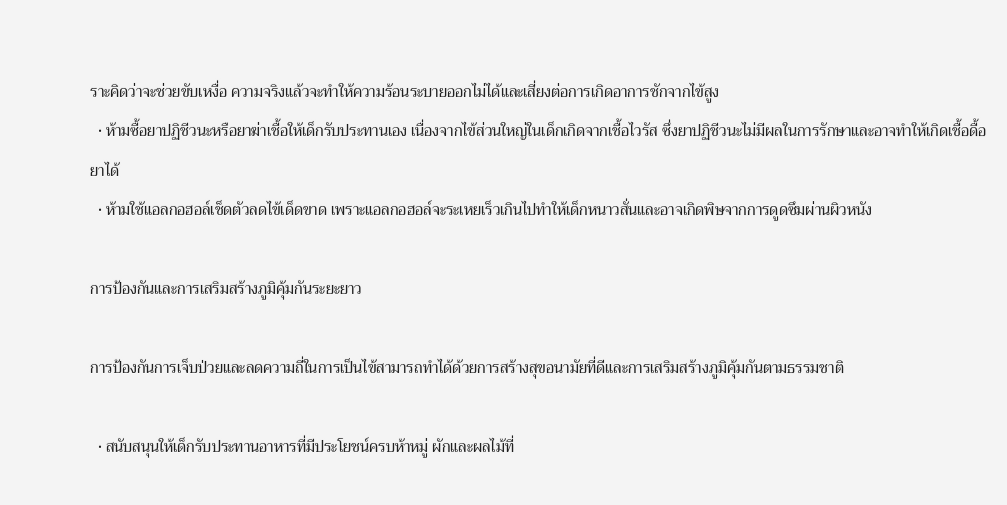ราะคิดว่าจะช่วยขับเหงื่อ ความจริงแล้วจะทำให้ความร้อนระบายออกไม่ได้และเสี่ยงต่อการเกิดอาการชักจากไข้สูง
  • ห้ามซื้อยาปฏิชีวนะหรือยาฆ่าเชื้อให้เด็กรับประทานเอง เนื่องจากไข้ส่วนใหญ่ในเด็กเกิดจากเชื้อไวรัส ซึ่งยาปฏิชีวนะไม่มีผลในการรักษาและอาจทำให้เกิดเชื้อดื้อยาได้
  • ห้ามใช้แอลกอฮอล์เช็ดตัวลดไข้เด็ดขาด เพราะแอลกอฮอล์จะระเหยเร็วเกินไปทำให้เด็กหนาวสั่นและอาจเกิดพิษจากการดูดซึมผ่านผิวหนัง

การป้องกันและการเสริมสร้างภูมิคุ้มกันระยะยาว

การป้องกันการเจ็บป่วยและลดความถี่ในการเป็นไข้สามารถทำได้ด้วยการสร้างสุขอนามัยที่ดีและการเสริมสร้างภูมิคุ้มกันตามธรรมชาติ

  • สนับสนุนให้เด็กรับประทานอาหารที่มีประโยชน์ครบห้าหมู่ ผักและผลไม้ที่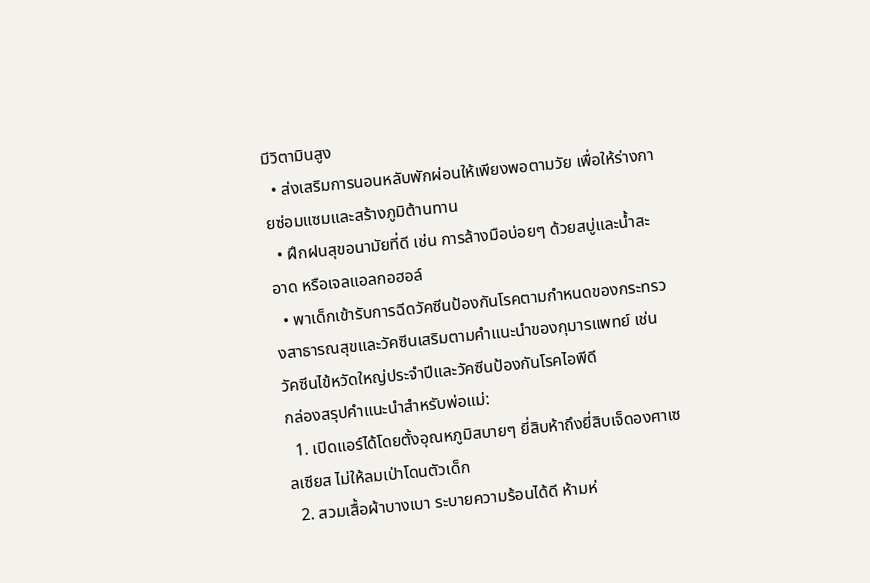มีวิตามินสูง
  • ส่งเสริมการนอนหลับพักผ่อนให้เพียงพอตามวัย เพื่อให้ร่างกายซ่อมแซมและสร้างภูมิต้านทาน
  • ฝึกฝนสุขอนามัยที่ดี เช่น การล้างมือบ่อยๆ ด้วยสบู่และน้ำสะอาด หรือเจลแอลกอฮอล์
  • พาเด็กเข้ารับการฉีดวัคซีนป้องกันโรคตามกำหนดของกระทรวงสาธารณสุขและวัคซีนเสริมตามคำแนะนำของกุมารแพทย์ เช่น วัคซีนไข้หวัดใหญ่ประจำปีและวัคซีนป้องกันโรคไอพีดี
กล่องสรุปคำแนะนำสำหรับพ่อแม่:
  1. เปิดแอร์ได้โดยตั้งอุณหภูมิสบายๆ ยี่สิบห้าถึงยี่สิบเจ็ดองศาเซลเซียส ไม่ให้ลมเป่าโดนตัวเด็ก
  2. สวมเสื้อผ้าบางเบา ระบายความร้อนได้ดี ห้ามห่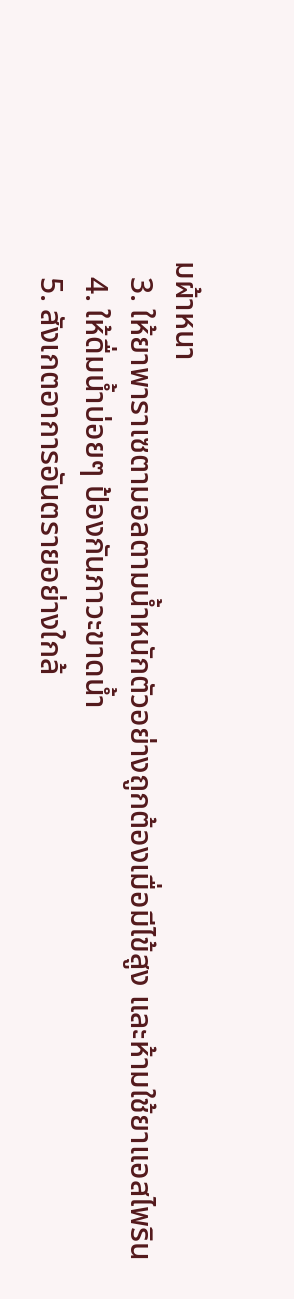มผ้าหนา
  3. ให้ยาพาราเซตามอลตามน้ำหนักตัวอย่างถูกต้องเมื่อมีไข้สูง และห้ามใช้ยาแอสไพริน
  4. ให้ดื่มน้ำบ่อยๆ ป้องกันภาวะขาดน้ำ
  5. สังเกตอาการอันตรายอย่างใกล้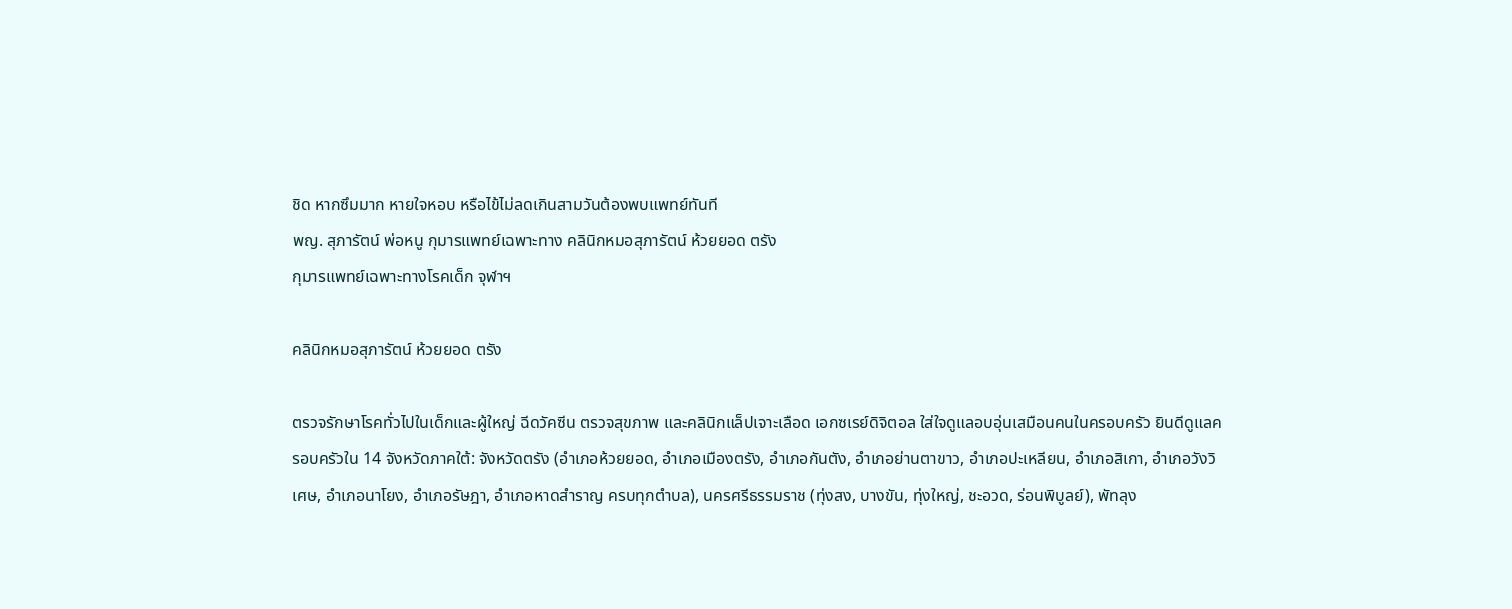ชิด หากซึมมาก หายใจหอบ หรือไข้ไม่ลดเกินสามวันต้องพบแพทย์ทันที
พญ. สุภารัตน์ พ่อหนู กุมารแพทย์เฉพาะทาง คลินิกหมอสุภารัตน์ ห้วยยอด ตรัง
กุมารแพทย์เฉพาะทางโรคเด็ก จุฬาฯ

คลินิกหมอสุภารัตน์ ห้วยยอด ตรัง

ตรวจรักษาโรคทั่วไปในเด็กและผู้ใหญ่ ฉีดวัคซีน ตรวจสุขภาพ และคลินิกแล็ปเจาะเลือด เอกซเรย์ดิจิตอล ใส่ใจดูแลอบอุ่นเสมือนคนในครอบครัว ยินดีดูแลครอบครัวใน 14 จังหวัดภาคใต้: จังหวัดตรัง (อำเภอห้วยยอด, อำเภอเมืองตรัง, อำเภอกันตัง, อำเภอย่านตาขาว, อำเภอปะเหลียน, อำเภอสิเกา, อำเภอวังวิเศษ, อำเภอนาโยง, อำเภอรัษฎา, อำเภอหาดสำราญ ครบทุกตำบล), นครศรีธรรมราช (ทุ่งสง, บางขัน, ทุ่งใหญ่, ชะอวด, ร่อนพิบูลย์), พัทลุง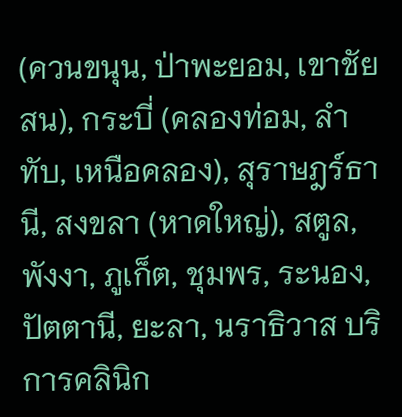(ควนขนุน, ป่าพะยอม, เขาชัยสน), กระบี่ (คลองท่อม, ลำทับ, เหนือคลอง), สุราษฎร์ธานี, สงขลา (หาดใหญ่), สตูล, พังงา, ภูเก็ต, ชุมพร, ระนอง, ปัตตานี, ยะลา, นราธิวาส บริการคลินิก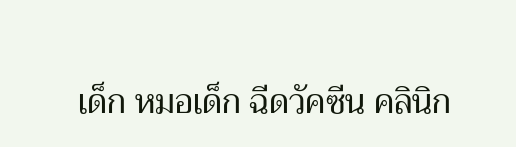เด็ก หมอเด็ก ฉีดวัคซีน คลินิก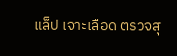แล็ป เจาะเลือด ตรวจสุ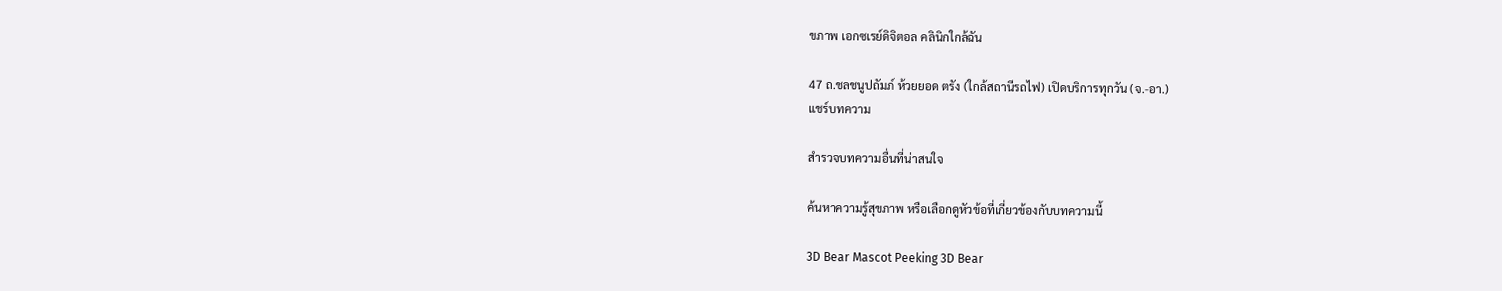ขภาพ เอกซเรย์ดิจิตอล คลินิกใกล้ฉัน

47 ถ.ชลชนูปถัมภ์ ห้วยยอด ตรัง (ใกล้สถานีรถไฟ) เปิดบริการทุกวัน (จ.-อา.)
แชร์บทความ

สำรวจบทความอื่นที่น่าสนใจ

ค้นหาความรู้สุขภาพ หรือเลือกดูหัวข้อที่เกี่ยวข้องกับบทความนี้

3D Bear Mascot Peeking 3D Bear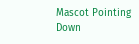Mascot Pointing Down